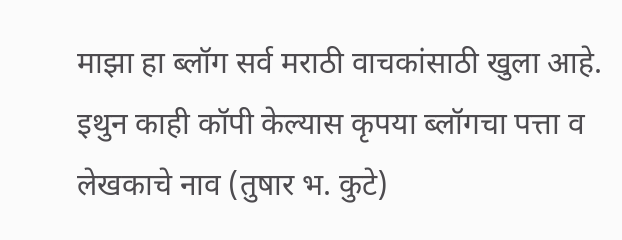माझा हा ब्लॉग सर्व मराठी वाचकांसाठी खुला आहे. इथुन काही कॉपी केल्यास कृपया ब्लॉगचा पत्ता व लेखकाचे नाव (तुषार भ. कुटे)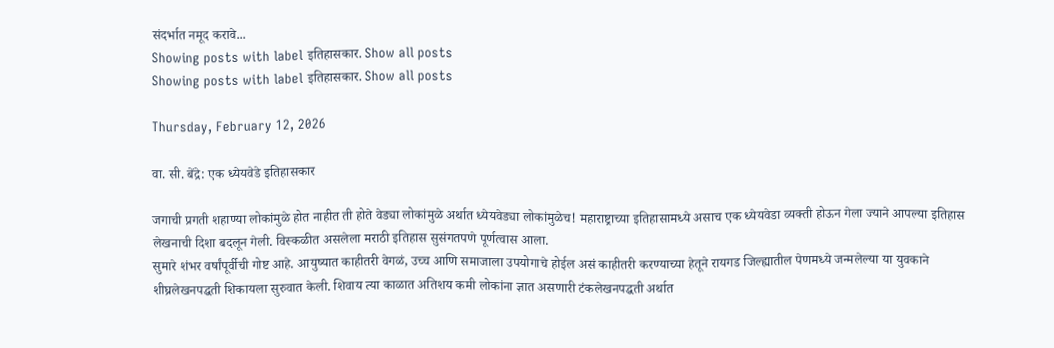संदर्भात नमूद करावे...
Showing posts with label इतिहासकार. Show all posts
Showing posts with label इतिहासकार. Show all posts

Thursday, February 12, 2026

वा. सी. बेंद्रे: एक ध्येयवेडे इतिहासकार

जगाची प्रगती शहाण्या लोकांमुळे होत नाहीत ती होते वेड्या लोकांमुळे अर्थात ध्येयवेड्या लोकांमुळेच! महाराष्ट्राच्या इतिहासामध्ये असाच एक ध्येयवेडा व्यक्ती होऊन गेला ज्याने आपल्या इतिहास लेखनाची दिशा बदलून गेली. विस्कळीत असलेला मराठी इतिहास सुसंगतपणे पूर्णत्वास आला.
सुमारे शंभर वर्षांपूर्वीची गोष्ट आहे. आयुष्यात काहीतरी वेगळं, उच्च आणि समाजाला उपयोगाचे होईल असं काहीतरी करण्याच्या हेतूने रायगड जिल्ह्यातील पेणमध्ये जन्मलेल्या या युवकाने शीघ्रलेखनपद्धती शिकायला सुरुवात केली. शिवाय त्या काळात अतिशय कमी लोकांना ज्ञात असणारी टंकलेखनपद्धती अर्थात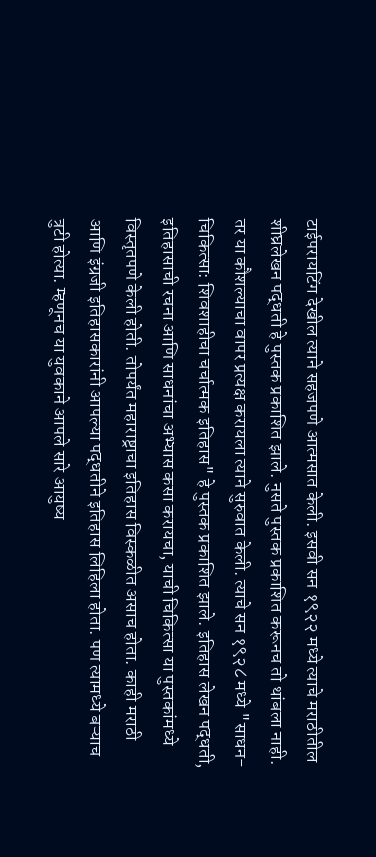टाईपरायटिंग देखील त्याने सहजपणे आत्मसात केली. इसवी सन १९२२ मध्ये त्याचे मराठीतील शीघ्रलेखन पद्धती हे पुस्तक प्रकाशित झाले. नुसते पुस्तक प्रकाशित करूनच तो थांबला नाही. तर या कौशल्याचा वापर प्रत्यक्ष करायला त्याने सुरुवात केली. त्याचे सन १९२८ मध्ये "साधन-चिकित्सा: शिवशाहीचा चर्चात्मक इतिहास" हे पुस्तक प्रकाशित झाले. इतिहास लेखन पद्धती, इतिहासाची रचना आणि साधनांचा अभ्यास कसा करायचा, याची चिकित्सा या पुस्तकांमध्ये विस्तृतपणे केली होती. तोपर्यंत महाराष्ट्राचा इतिहास विस्कळीत असाच होता. काही मराठी आणि इंग्रजी इतिहासकारांनी आपल्या पद्धतीने इतिहास लिहिला होता. पण त्यामध्ये बऱ्याच त्रुटी होत्या. म्हणूनच या युवकाने आपले सारे आयुष्य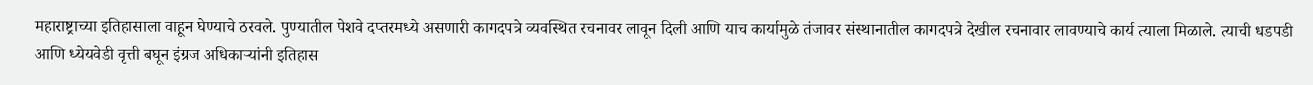महाराष्ट्राच्या इतिहासाला वाहून घेण्याचे ठरवले. पुण्यातील पेशवे दप्तरमध्ये असणारी कागदपत्रे व्यवस्थित रचनावर लावून दिली आणि याच कार्यामुळे तंजावर संस्थानातील कागदपत्रे देखील रचनावार लावण्याचे कार्य त्याला मिळाले. त्याची धडपडी आणि ध्येयवेडी वृत्ती बघून इंग्रज अधिकाऱ्यांनी इतिहास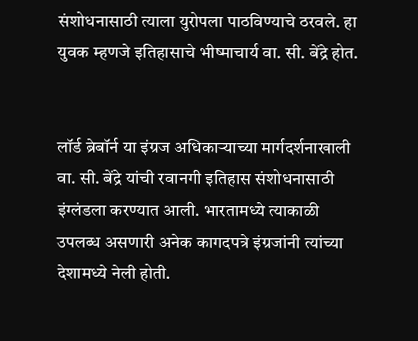संशोधनासाठी त्याला युरोपला पाठविण्याचे ठरवले. हा युवक म्हणजे इतिहासाचे भीष्माचार्य वा. सी. बेंद्रे होत.


लॉर्ड ब्रेबॉर्न या इंग्रज अधिकाऱ्याच्या मार्गदर्शनाखाली वा. सी. बेंद्रे यांची रवानगी इतिहास संशोधनासाठी इंग्लंडला करण्यात आली. भारतामध्ये त्याकाळी उपलब्ध असणारी अनेक कागदपत्रे इंग्रजांनी त्यांच्या देशामध्ये नेली होती.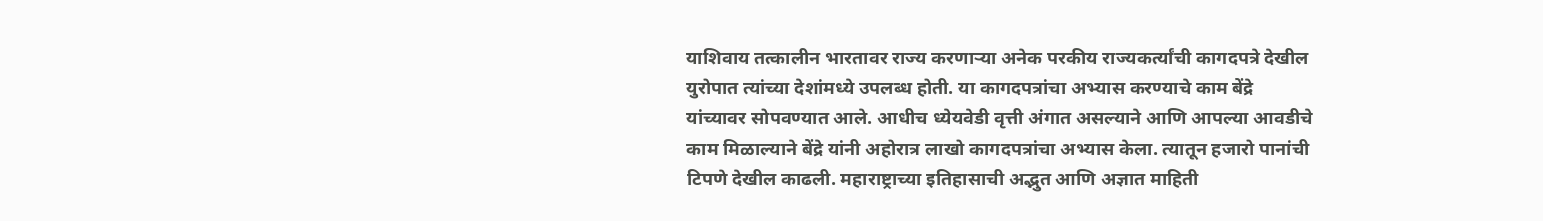याशिवाय तत्कालीन भारतावर राज्य करणाऱ्या अनेक परकीय राज्यकर्त्यांची कागदपत्रे देखील युरोपात त्यांच्या देशांमध्ये उपलब्ध होती. या कागदपत्रांचा अभ्यास करण्याचे काम बेंद्रे यांच्यावर सोपवण्यात आले. आधीच ध्येयवेडी वृत्ती अंगात असल्याने आणि आपल्या आवडीचे काम मिळाल्याने बेंद्रे यांनी अहोरात्र लाखो कागदपत्रांचा अभ्यास केला. त्यातून हजारो पानांची टिपणे देखील काढली. महाराष्ट्राच्या इतिहासाची अद्भुत आणि अज्ञात माहिती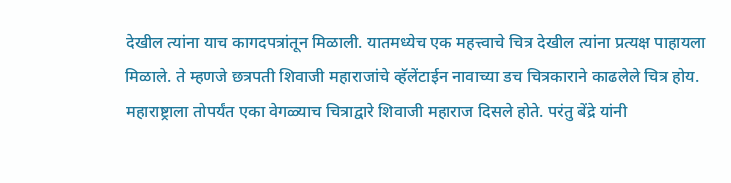देखील त्यांना याच कागदपत्रांतून मिळाली. यातमध्येच एक महत्त्वाचे चित्र देखील त्यांना प्रत्यक्ष पाहायला मिळाले. ते म्हणजे छत्रपती शिवाजी महाराजांचे व्हॅलेंटाईन नावाच्या डच चित्रकाराने काढलेले चित्र होय. महाराष्ट्राला तोपर्यंत एका वेगळ्याच चित्राद्वारे शिवाजी महाराज दिसले होते. परंतु बेंद्रे यांनी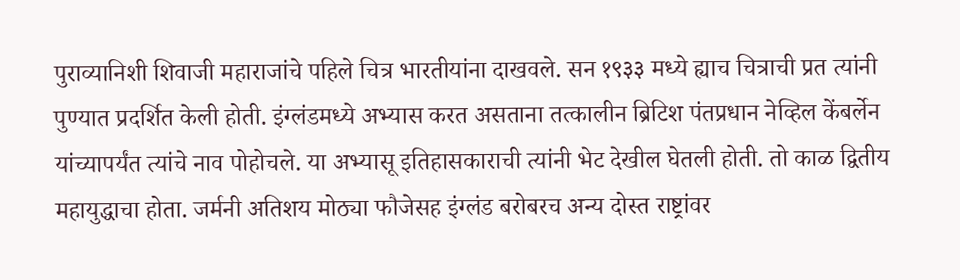पुराव्यानिशी शिवाजी महाराजांचे पहिले चित्र भारतीयांना दाखवले. सन १९३३ मध्ये ह्याच चित्राची प्रत त्यांनी पुण्यात प्रदर्शित केली होती. इंग्लंडमध्ये अभ्यास करत असताना तत्कालीन ब्रिटिश पंतप्रधान नेव्हिल केंबर्लेन यांच्यापर्यंत त्यांचे नाव पोहोचले. या अभ्यासू इतिहासकाराची त्यांनी भेट देखील घेतली होती. तो काळ द्वितीय महायुद्धाचा होता. जर्मनी अतिशय मोठ्या फौजेसह इंग्लंड बरोबरच अन्य दोस्त राष्ट्रांवर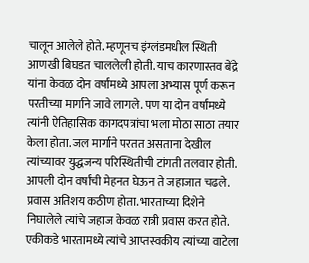चालून आलेले होते. म्हणूनच इंग्लंडमधील स्थिती आणखी बिघडत चाललेली होती. याच कारणास्तव बेंद्रे यांना केवळ दोन वर्षांमध्ये आपला अभ्यास पूर्ण करून परतीच्या मार्गाने जावे लागले. पण या दोन वर्षांमध्ये त्यांनी ऐतिहासिक कागदपत्रांचा भला मोठा साठा तयार केला होता. जल मार्गाने परतत असताना देखील त्यांच्यावर युद्धजन्य परिस्थितीची टांगती तलवार होती. आपली दोन वर्षांची मेहनत घेऊन ते जहाजात चढले. प्रवास अतिशय कठीण होता. भारताच्या दिशेने निघालेले त्यांचे जहाज केवळ रात्री प्रवास करत होते. एकीकडे भारतामध्ये त्यांचे आप्तस्वकीय त्यांच्या वाटेला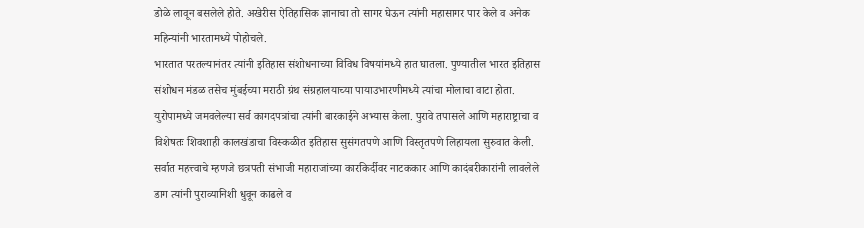डोळे लावून बसलेले होते. अखेरीस ऐतिहासिक ज्ञानाचा तो सागर घेऊन त्यांनी महासागर पार केले व अनेक महिन्यांनी भारतामध्ये पोहोचले.
भारतात परतल्यानंतर त्यांनी इतिहास संशोधनाच्या विविध विषयांमध्ये हात घातला. पुण्यातील भारत इतिहास संशोधन मंडळ तसेच मुंबईच्या मराठी ग्रंथ संग्रहालयाच्या पायाउभारणीमध्ये त्यांचा मोलाचा वाटा होता. युरोपामध्ये जमवलेल्या सर्व कागदपत्रांचा त्यांनी बारकाईने अभ्यास केला. पुरावे तपासले आणि महाराष्ट्राचा व विशेषतः शिवशाही कालखंडाचा विस्कळीत इतिहास सुसंगतपणे आणि विस्तृतपणे लिहायला सुरुवात केली. सर्वात महत्त्वाचे म्हणजे छत्रपती संभाजी महाराजांच्या कारकिर्दीवर नाटककार आणि कादंबरीकारांनी लावलेले डाग त्यांनी पुराव्यानिशी धुवून काढले व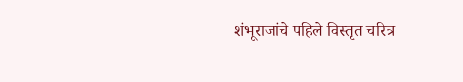शंभूराजांचे पहिले विस्तृत चरित्र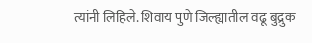त्यांनी लिहिले. शिवाय पुणे जिल्ह्यातील वढू बुद्रुक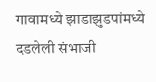गावामध्ये झाडाझुडपांमध्ये दडलेली संभाजी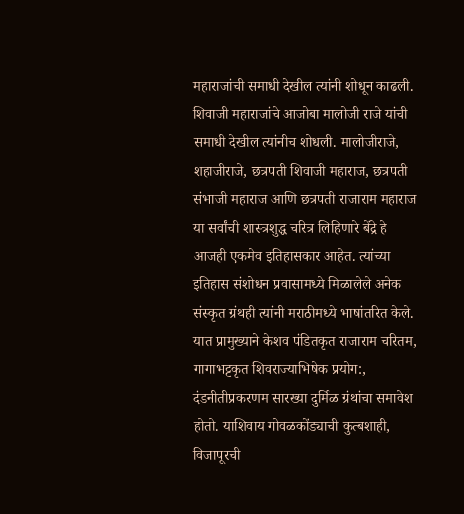महाराजांची समाधी देखील त्यांनी शोधून काढली. शिवाजी महाराजांचे आजोबा मालोजी राजे यांची समाधी देखील त्यांनीच शोधली. मालोजीराजे, शहाजीराजे, छत्रपती शिवाजी महाराज, छत्रपती संभाजी महाराज आणि छत्रपती राजाराम महाराज  या सर्वांची शास्त्रशुद्ध चरित्र लिहिणारे बेंद्रे हे आजही एकमेव इतिहासकार आहेत. त्यांच्या इतिहास संशोधन प्रवासामध्ये मिळालेले अनेक संस्कृत ग्रंथही त्यांनी मराठीमध्ये भाषांतरित केले. यात प्रामुख्याने केशव पंडितकृत राजाराम चरितम, गागाभट्टकृत शिवराज्याभिषेक प्रयोग:, दंडनीतीप्रकरणम सारख्या दुर्मिळ ग्रंथांचा समावेश होतो. याशिवाय गोवळकोंड्याची कुत्बशाही, विजापूरची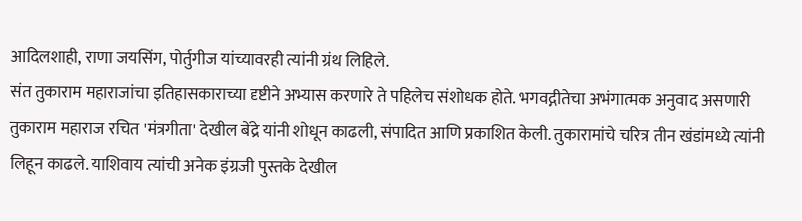आदिलशाही, राणा जयसिंग, पोर्तुगीज यांच्यावरही त्यांनी ग्रंथ लिहिले.
संत तुकाराम महाराजांचा इतिहासकाराच्या दृष्टीने अभ्यास करणारे ते पहिलेच संशोधक होते. भगवद्गीतेचा अभंगात्मक अनुवाद असणारी तुकाराम महाराज रचित 'मंत्रगीता' देखील बेंद्रे यांनी शोधून काढली, संपादित आणि प्रकाशित केली. तुकारामांचे चरित्र तीन खंडांमध्ये त्यांनी लिहून काढले. याशिवाय त्यांची अनेक इंग्रजी पुस्तके देखील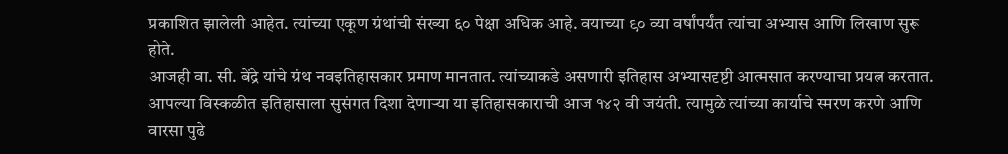प्रकाशित झालेली आहेत. त्यांच्या एकूण ग्रंथांची संख्या ६० पेक्षा अधिक आहे. वयाच्या ९० व्या वर्षांपर्यंत त्यांचा अभ्यास आणि लिखाण सुरू होते.
आजही वा. सी. बेंद्रे यांचे ग्रंथ नवइतिहासकार प्रमाण मानतात. त्यांच्याकडे असणारी इतिहास अभ्यासदृष्टी आत्मसात करण्याचा प्रयत्न करतात. आपल्या विस्कळीत इतिहासाला सुसंगत दिशा देणाऱ्या या इतिहासकाराची आज १४२ वी जयंती. त्यामुळे त्यांच्या कार्याचे स्मरण करणे आणि वारसा पुढे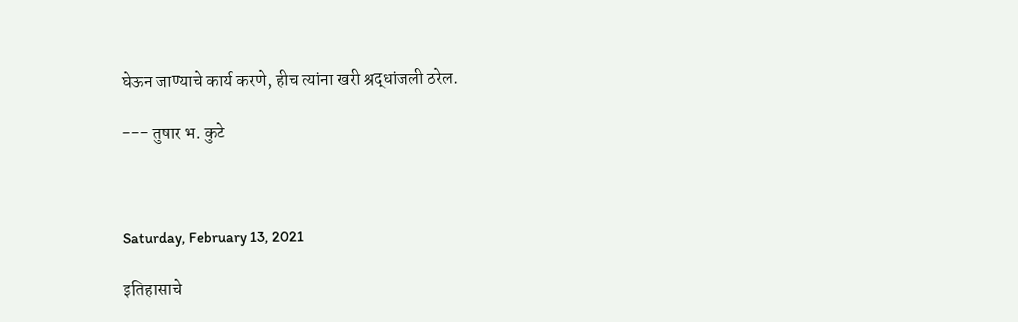घेऊन जाण्याचे कार्य करणे, हीच त्यांना खरी श्रद्धांजली ठरेल.

--- तुषार भ. कुटे



Saturday, February 13, 2021

इतिहासाचे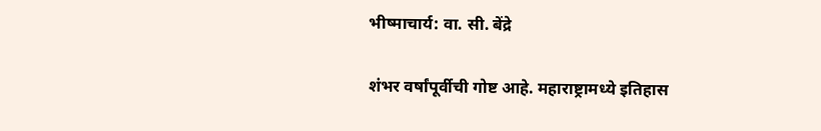भीष्माचार्य: वा. सी. बेंद्रे

शंभर वर्षांपूर्वीची गोष्ट आहे. महाराष्ट्रामध्ये इतिहास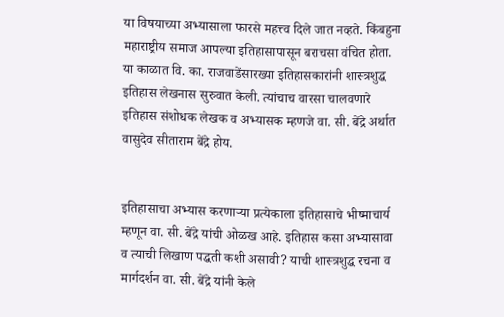या विषयाच्या अभ्यासाला फारसे महत्त्व दिले जात नव्हते. किंबहुना महाराष्ट्रीय समाज आपल्या इतिहासापासून बराचसा वंचित होता. या काळात वि. का. राजवाडेंसारख्या इतिहासकारांनी शास्त्रशुद्ध इतिहास लेखनास सुरुवात केली. त्यांचाच वारसा चालवणारे इतिहास संशोधक लेखक व अभ्यासक म्हणजे वा. सी. बेंद्रे अर्थात वासुदेव सीताराम बेंद्रे होय.


इतिहासाचा अभ्यास करणाऱ्या प्रत्येकाला इतिहासाचे भीष्माचार्य म्हणून वा. सी. बेंद्रे यांची ओळख आहे. इतिहास कसा अभ्यासावा व त्याची लिखाण पद्धती कशी असावी? याची शास्त्रशुद्ध रचना व मार्गदर्शन वा. सी. बेंद्रे यांनी केले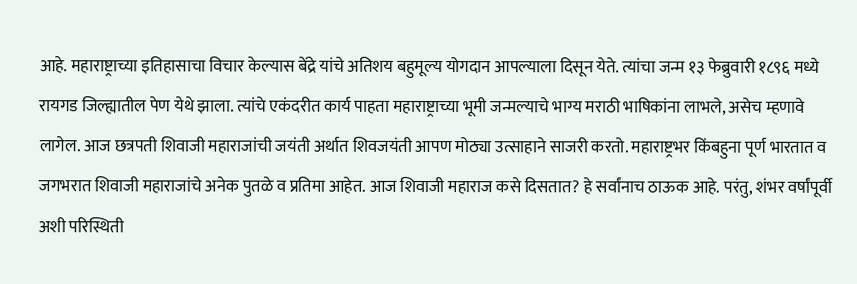आहे. महाराष्ट्राच्या इतिहासाचा विचार केल्यास बेंद्रे यांचे अतिशय बहुमूल्य योगदान आपल्याला दिसून येते. त्यांचा जन्म १३ फेब्रुवारी १८९६ मध्ये रायगड जिल्ह्यातील पेण येथे झाला. त्यांचे एकंदरीत कार्य पाहता महाराष्ट्राच्या भूमी जन्मल्याचे भाग्य मराठी भाषिकांना लाभले, असेच म्हणावे लागेल. आज छत्रपती शिवाजी महाराजांची जयंती अर्थात शिवजयंती आपण मोठ्या उत्साहाने साजरी करतो. महाराष्ट्रभर किंबहुना पूर्ण भारतात व जगभरात शिवाजी महाराजांचे अनेक पुतळे व प्रतिमा आहेत. आज शिवाजी महाराज कसे दिसतात? हे सर्वांनाच ठाऊक आहे. परंतु, शंभर वर्षांपूर्वी अशी परिस्थिती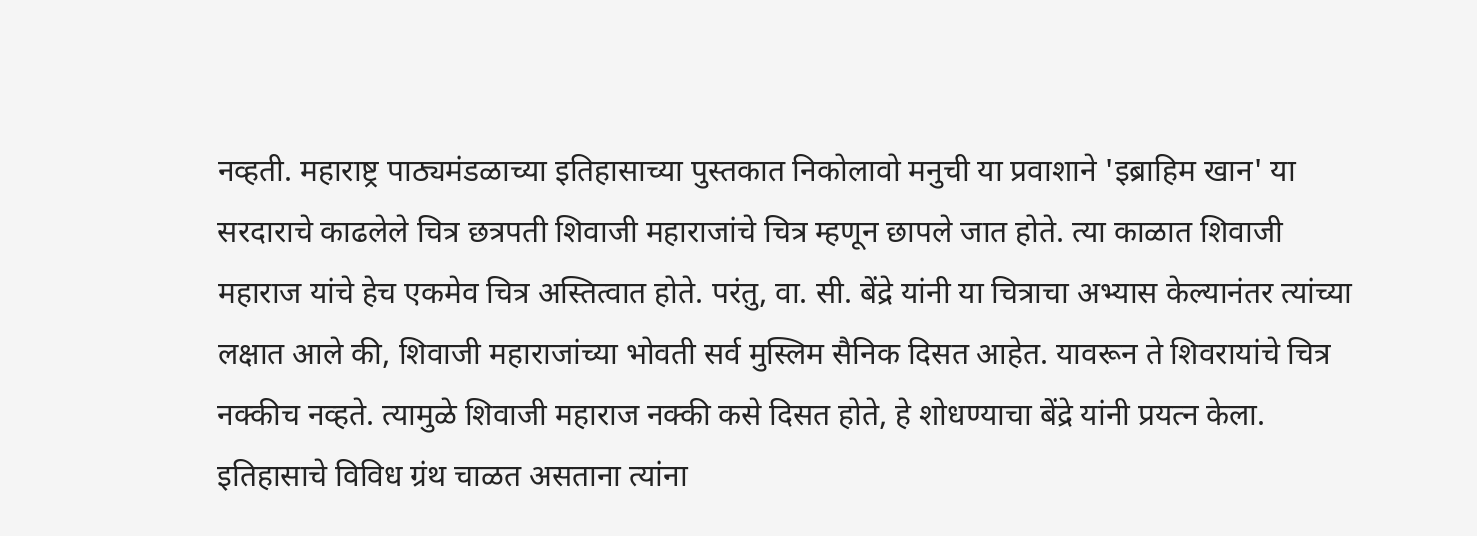नव्हती. महाराष्ट्र पाठ्यमंडळाच्या इतिहासाच्या पुस्तकात निकोलावो मनुची या प्रवाशाने 'इब्राहिम खान' या सरदाराचे काढलेले चित्र छत्रपती शिवाजी महाराजांचे चित्र म्हणून छापले जात होते. त्या काळात शिवाजी महाराज यांचे हेच एकमेव चित्र अस्तित्वात होते. परंतु, वा. सी. बेंद्रे यांनी या चित्राचा अभ्यास केल्यानंतर त्यांच्या लक्षात आले की, शिवाजी महाराजांच्या भोवती सर्व मुस्लिम सैनिक दिसत आहेत. यावरून ते शिवरायांचे चित्र नक्कीच नव्हते. त्यामुळे शिवाजी महाराज नक्की कसे दिसत होते, हे शोधण्याचा बेंद्रे यांनी प्रयत्न केला. इतिहासाचे विविध ग्रंथ चाळत असताना त्यांना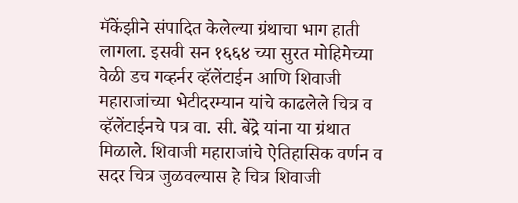मॅकेंझीने संपादित केलेल्या ग्रंथाचा भाग हाती लागला. इसवी सन १६६४ च्या सुरत मोहिमेच्या वेळी डच गव्हर्नर व्हॅलेंटाईन आणि शिवाजी महाराजांच्या भेटीदरम्यान यांचे काढलेले चित्र व व्हॅलेंटाईनचे पत्र वा. सी. बेंद्रे यांना या ग्रंथात मिळाले. शिवाजी महाराजांचे ऐतिहासिक वर्णन व सदर चित्र जुळवल्यास हे चित्र शिवाजी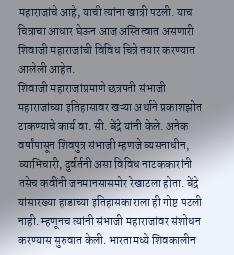महाराजांचे आहे, याची त्यांना खात्री पटली. याच चित्राचा आधार घेऊन आज अस्तित्वात असणारी शिवाजी महाराजांची विविध चित्रे तयार करण्यात आलेली आहेत.
शिवाजी महाराजांप्रमाणे छत्रपती संभाजी महाराजांच्या इतिहासावर खऱ्या अर्थाने प्रकाशझोत टाकण्याचे कार्य वा. सी. बेंद्रे यांनी केले. अनेक वर्षांपासून शिवपुत्र संभाजी म्हणजे व्यसनाधीन, व्याभिचारी, दुर्वर्तनी असा विविध नाटककारांनी तसेच कवींनी जनमानसासमोर रेखाटला होता. बेंद्रे यांसारख्या हाडाच्या इतिहासकाराला ही गोष्ट पटली नाही. म्हणूनच त्यांनी संभाजी महाराजांवर संशोधन करण्यास सुरुवात केली. भारतामध्ये शिवकालीन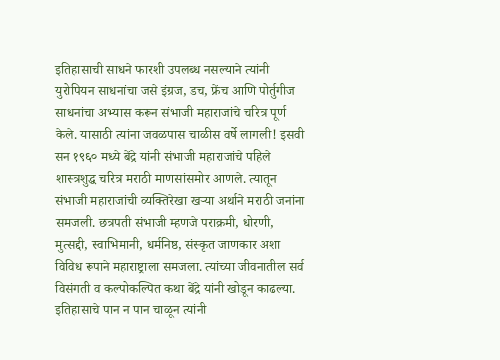इतिहासाची साधने फारशी उपलब्ध नसल्याने त्यांनी युरोपियन साधनांचा जसे इंग्रज, डच, फ्रेंच आणि पोर्तुगीज साधनांचा अभ्यास करून संभाजी महाराजांचे चरित्र पूर्ण केले. यासाठी त्यांना जवळपास चाळीस वर्षे लागली! इसवी सन १९६० मध्ये बेंद्रे यांनी संभाजी महाराजांचे पहिले शास्त्रशुद्ध चरित्र मराठी माणसांसमोर आणले. त्यातून संभाजी महाराजांची व्यक्तिरेखा खऱ्या अर्थाने मराठी जनांना समजली. छत्रपती संभाजी म्हणजे पराक्रमी, धोरणी, मुत्सद्दी, स्वाभिमानी, धर्मनिष्ठ, संस्कृत जाणकार अशा विविध रूपाने महाराष्ट्राला समजला. त्यांच्या जीवनातील सर्व विसंगती व कल्पोकल्पित कथा बेंद्रे यांनी खोडून काढल्या. इतिहासाचे पान न पान चाळून त्यांनी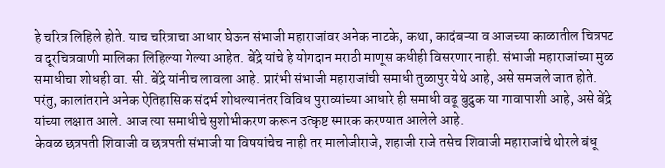हे चरित्र लिहिले होते. याच चरित्राचा आधार घेऊन संभाजी महाराजांवर अनेक नाटके, कथा, कादंबऱ्या व आजच्या काळातील चित्रपट व दूरचित्रवाणी मालिका लिहिल्या गेल्या आहेत. बेंद्रे यांचे हे योगदान मराठी माणूस कधीही विसरणार नाही. संभाजी महाराजांच्या मुळ समाधीचा शोधही वा. सी. बेंद्रे यांनीच लावला आहे. प्रारंभी संभाजी महाराजांची समाधी तुळापुर येथे आहे, असे समजले जात होते. परंतु, कालांतराने अनेक ऐतिहासिक संदर्भ शोधल्यानंतर विविध पुराव्यांच्या आधारे ही समाधी वढू बुद्रुक या गावापाशी आहे, असे बेंद्रे यांच्या लक्षात आले. आज त्या समाधीचे सुशोभीकरण करून उत्कृष्ट स्मारक करण्यात आलेले आहे.
केवळ छत्रपती शिवाजी व छत्रपती संभाजी या विषयांचेच नाही तर मालोजीराजे, शहाजी राजे तसेच शिवाजी महाराजांचे थोरले बंधू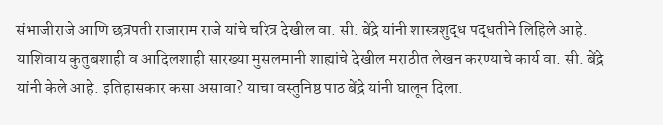संभाजीराजे आणि छत्रपती राजाराम राजे यांचे चरित्र देखील वा. सी. बेंद्रे यांनी शास्त्रशुद्ध पद्धतीने लिहिले आहे. याशिवाय कुतुबशाही व आदिलशाही सारख्या मुसलमानी शाह्यांचे देखील मराठीत लेखन करण्याचे कार्य वा. सी. बेंद्रे यांनी केले आहे. इतिहासकार कसा असावा? याचा वस्तुनिष्ठ पाठ बेंद्रे यांनी घालून दिला.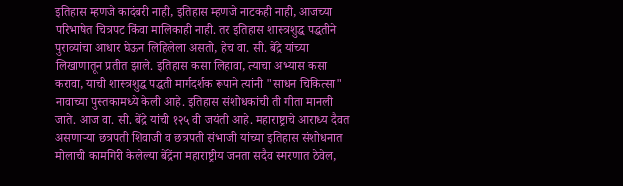इतिहास म्हणजे कादंबरी नाही, इतिहास म्हणजे नाटकही नाही, आजच्या परिभाषेत चित्रपट किंवा मालिकाही नाही. तर इतिहास शास्त्रशुद्ध पद्धतीने पुराव्यांचा आधार घेऊन लिहिलेला असतो, हेच वा. सी. बेंद्रे यांच्या लिखाणातून प्रतीत झाले. इतिहास कसा लिहावा, त्याचा अभ्यास कसा करावा, याची शास्त्रशुद्ध पद्धती मार्गदर्शक रूपाने त्यांनी "साधन चिकित्सा" नावाच्या पुस्तकामध्ये केली आहे. इतिहास संशोधकांची ती गीता मानली जाते. आज वा. सी. बेंद्रे यांची १२५ वी जयंती आहे. महाराष्ट्राचे आराध्य दैवत असणाऱ्या छत्रपती शिवाजी व छत्रपती संभाजी यांच्या इतिहास संशोधनात मोलाची कामगिरी केलेल्या बेंद्रेंना महाराष्ट्रीय जनता सदैव स्मरणात ठेवेल,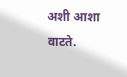अशी आशा वाटते.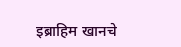इब्राहिम खानचे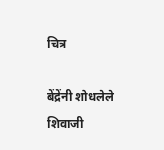चित्र

बेंद्रेंनी शोधलेले शिवाजी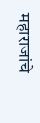महाराजांचे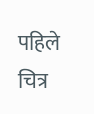पहिले चित्र